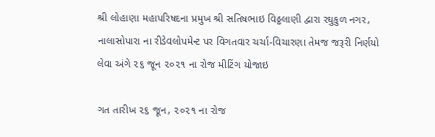શ્રી લોહાણા મહાપરિષદના પ્રમુખ શ્રી સતિષભાઇ વિઠ્ઠલાણી દ્વારા રઘુકુળ નગર, નાલાસોપારા ના રીડેવલોપમેન્ટ પર વિગતવાર ચર્ચા-વિચારણા તેમજ જરૂરી નિર્ણયો લેવા અંગે ૨૬ જૂન ૨૦૨૧ ના રોજ મીટિંગ યોજાઇ

ગત તારીખ ૨૬ જૂન, ૨૦૨૧ ના રોજ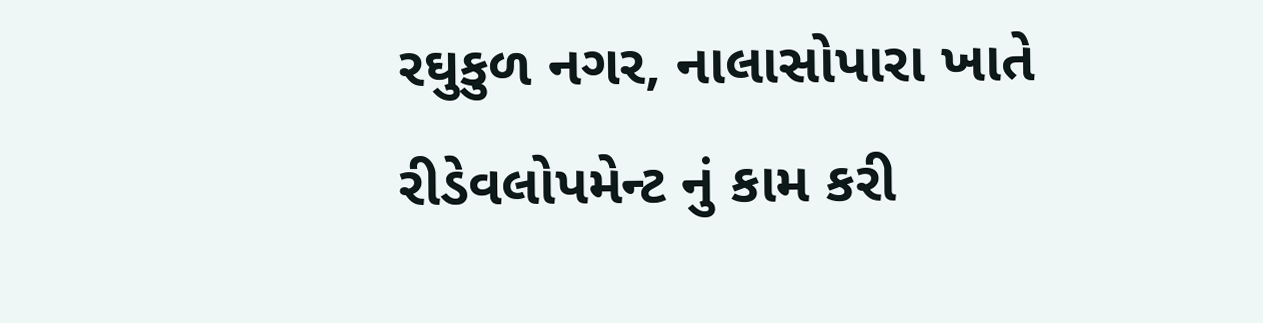રઘુકુળ નગર, નાલાસોપારા ખાતે રીડેવલોપમેન્ટ નું કામ કરી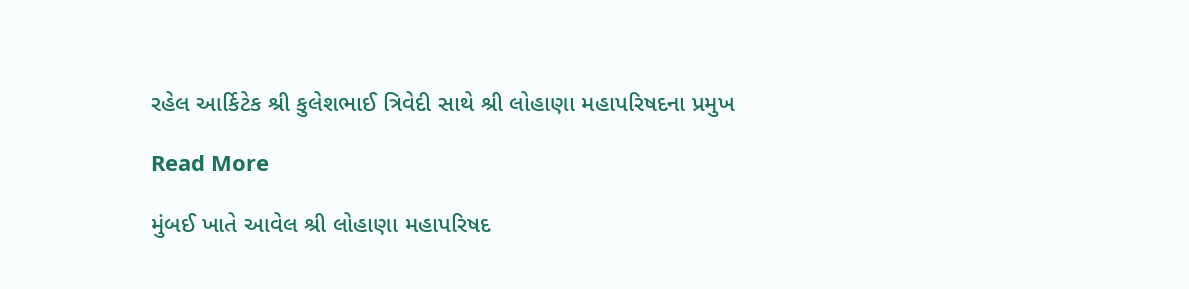રહેલ આર્કિટેક શ્રી કુલેશભાઈ ત્રિવેદી સાથે શ્રી લોહાણા મહાપરિષદના પ્રમુખ

Read More

મુંબઈ ખાતે આવેલ શ્રી લોહાણા મહાપરિષદ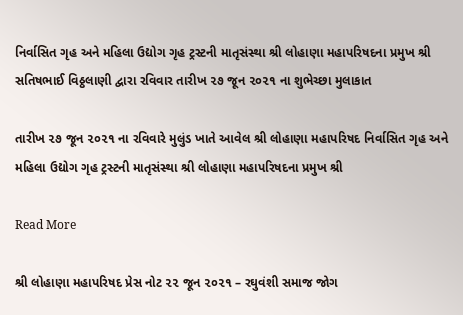નિર્વાસિત ગૃહ અને મહિલા ઉદ્યોગ ગૃહ ટ્રસ્ટની માતૃસંસ્થા શ્રી લોહાણા મહાપરિષદના પ્રમુખ શ્રી સતિષભાઈ વિઠ્ઠલાણી દ્વારા રવિવાર તારીખ ૨૭ જૂન ૨૦૨૧ ના શુભેચ્છા મુલાકાત

તારીખ ૨૭ જૂન ૨૦૨૧ ના રવિવારે મુલુંડ ખાતે આવેલ શ્રી લોહાણા મહાપરિષદ નિર્વાસિત ગૃહ અને મહિલા ઉદ્યોગ ગૃહ ટ્રસ્ટની માતૃસંસ્થા શ્રી લોહાણા મહાપરિષદના પ્રમુખ શ્રી

Read More

શ્રી લોહાણા મહાપરિષદ પ્રેસ નોટ ૨૨ જૂન ૨૦૨૧ – રઘુવંશી સમાજ જોગ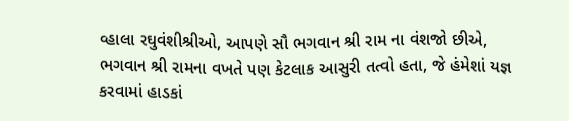વ્હાલા રઘુવંશીશ્રીઓ, આપણે સૌ ભગવાન શ્રી રામ ના વંશજો છીએ, ભગવાન શ્રી રામના વખતે પણ કેટલાક આસુરી તત્વો હતા, જે હંમેશાં યજ્ઞ કરવામાં હાડકાં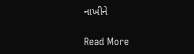નાખીને

Read More